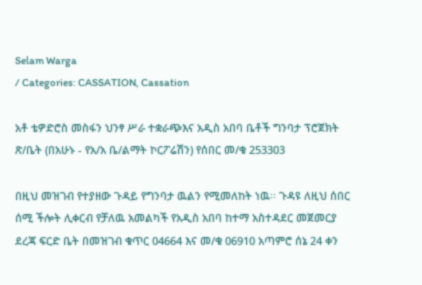Selam Warga
/ Categories: CASSATION, Cassation

አቶ ቴዎድሮስ መስፋን ህንፃ ሥራ ተቋራጭእና አዲስ አበባ ቤቶች ግንባታ ፕሮጀክት ጽ/ቤት (በአሁኑ - የአ/አ ቤ/ልማት ኮርፖሬሽን) የሰበር መ/ቁ 253303

በዚህ መዝገብ የተያዘው ጉዳይ የግንባታ ዉልን የሚመለከት ነዉ፡፡ ጉዳዩ ለዚህ ሰበር ሰሚ ችሎት ሊቀርብ የቻለዉ አመልካች የአዲስ አበባ ከተማ አስተዳደር መጀመርያ ደረጃ ፍርድ ቤት በመዝገብ ቁጥር 04664 እና መ/ቁ 06910 አጣምሮ ሰኔ 24 ቀን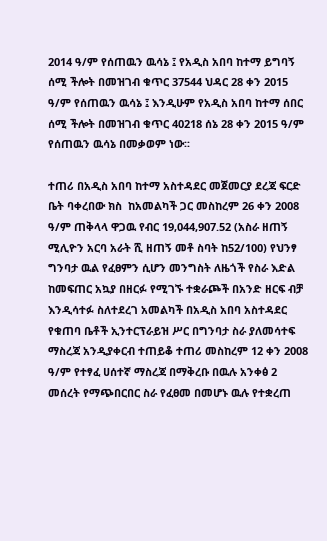2014 ዓ/ም የሰጠዉን ዉሳኔ ፤ የአዲስ አበባ ከተማ ይግባኝ ሰሚ ችሎት በመዝገብ ቁጥር 37544 ህዳር 28 ቀን 2015 ዓ/ም የሰጠዉን ዉሳኔ ፤ እንዲሁም የአዲስ አበባ ከተማ ሰበር ሰሚ ችሎት በመዝገብ ቁጥር 40218 ሰኔ 28 ቀን 2015 ዓ/ም የሰጠዉን ዉሳኔ በመቃወም ነው፡፡

ተጠሪ በአዲስ አበባ ከተማ አስተዳደር መጀመርያ ደረጃ ፍርድ ቤት ባቀረበው ክስ  ከአመልካች ጋር መስከረም 26 ቀን 2008 ዓ/ም ጠቅላላ ዋጋዉ የብር 19,044,907.52 (አስራ ዘጠኝ ሚሊዮን አርባ አራት ሺ ዘጠኝ መቶ ስባት ከ52/100) የህንፃ ግንባታ ዉል የፈፀምን ሲሆን መንግስት ለዜጎች የስራ እድል ከመፍጠር አኳያ በዘርፉ የሚገኙ ተቋራጮች በአንድ ዘርፍ ብቻ እንዲሳተፉ ስለተደረገ አመልካች በአዲስ አበባ አስተዳደር የቁጠባ ቤቶች ኢንተርፕራይዝ ሥር በግንባታ ስራ ያለመሳተፍ ማስረጃ አንዲያቀርብ ተጠይቆ ተጠሪ መስከረም 12 ቀን 2008 ዓ/ም የተፃፈ ሀሰተኛ ማስረጃ በማቅረቡ በዉሉ አንቀፅ 2 መሰረት የማጭበርበር ስራ የፈፀመ በመሆኑ ዉሉ የተቋረጠ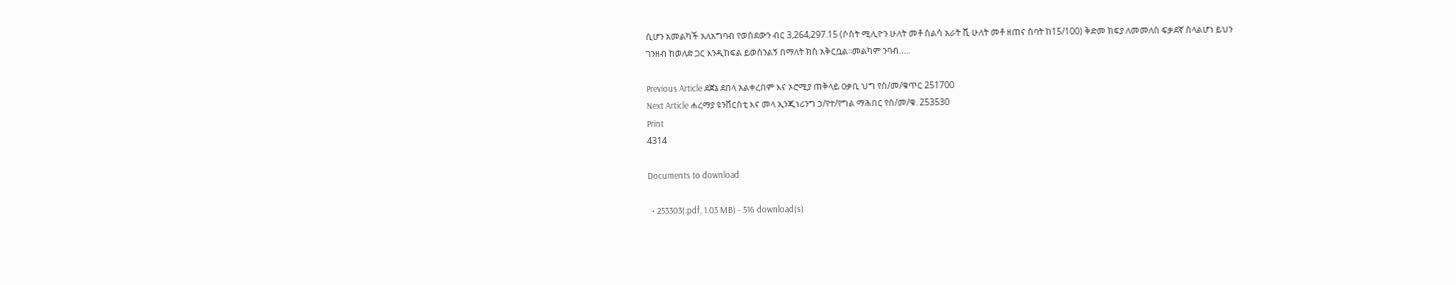ሲሆን አመልካች አለአግባብ የወሰደውን ብር 3,264,297.15 (ሶስት ሚሊዮን ሁለት መቶ ስልሳ አራት ሺ ሁለት መቶ ዘጠና ስባት ከ15/100) ቅድመ ክፍያ ለመመለስ ፍቃደኛ ስላልሆነ ይህን ገንዘብ ከወለድ ጋር እንዲከፍል ይወሰንልኝ በማለት ክስ አቅርቧል፡፡መልካም ንባብ…..

Previous Article ደጀኔ ደበላ አልቀረበም እና ኦሮሚያ ጠቅላይ ዐቃቢ ህግ የሰ/መ/ቁጥር 251700
Next Article ሐረማያ ዩንቨርስቲ እና መላ ኢንጂነሪንግ ኃ/የተ/የግል ማሕበር የሰ/መ/ቁ. 253530
Print
4314

Documents to download

  • 253303(.pdf, 1.03 MB) - 516 download(s)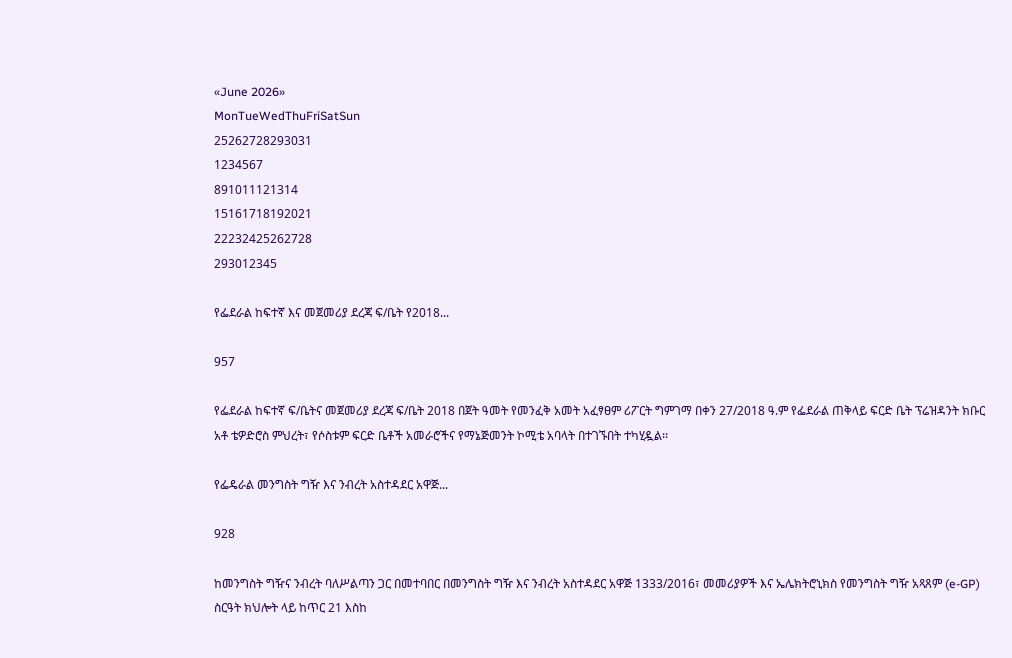«June 2026»
MonTueWedThuFriSatSun
25262728293031
1234567
891011121314
15161718192021
22232425262728
293012345

የፌደራል ከፍተኛ እና መጀመሪያ ደረጃ ፍ/ቤት የ2018...

957

የፌደራል ከፍተኛ ፍ/ቤትና መጀመሪያ ደረጃ ፍ/ቤት 2018 በጀት ዓመት የመንፈቅ አመት አፈፃፀም ሪፖርት ግምገማ በቀን 27/2018 ዓ.ም የፌደራል ጠቅላይ ፍርድ ቤት ፕሬዝዳንት ክቡር አቶ ቴዎድሮስ ምህረት፣ የሶስቱም ፍርድ ቤቶች አመራሮችና የማኔጅመንት ኮሚቴ አባላት በተገኙበት ተካሂዷል፡፡

የፌዴራል መንግስት ግዥ እና ንብረት አስተዳደር አዋጅ...

928

ከመንግስት ግዥና ንብረት ባለሥልጣን ጋር በመተባበር በመንግስት ግዥ እና ንብረት አስተዳደር አዋጅ 1333/2016፣ መመሪያዎች እና ኤሌክትሮኒክስ የመንግስት ግዥ አጻጸም (e-GP) ስርዓት ክህሎት ላይ ከጥር 21 እስከ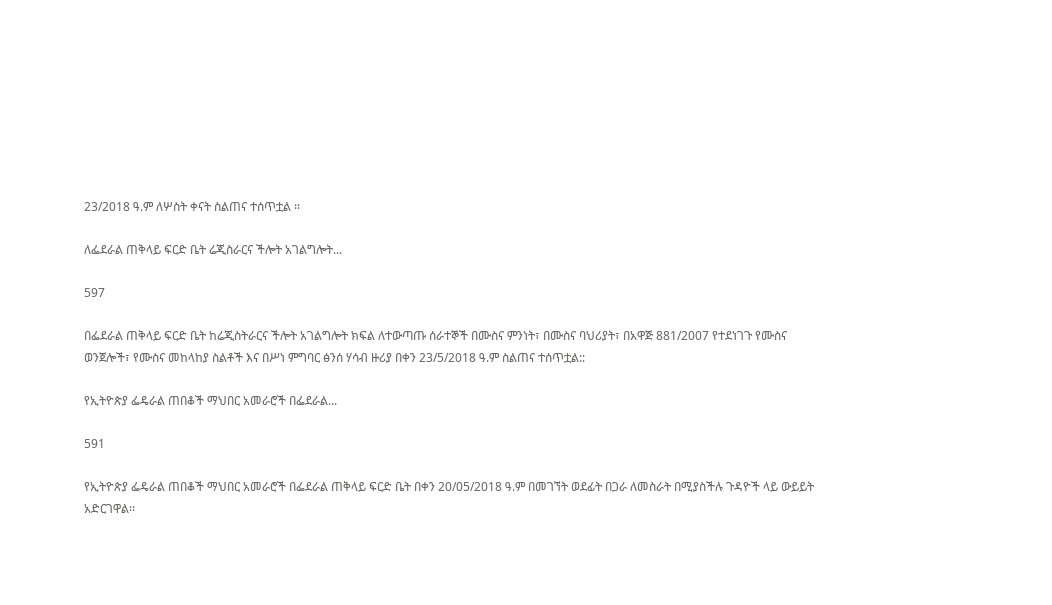23/2018 ዓ.ም ለሦስት ቀናት ስልጠና ተሰጥቷል ፡፡

ለፌደራል ጠቅላይ ፍርድ ቤት ሬጂስራርና ችሎት አገልግሎት...

597

በፌደራል ጠቅላይ ፍርድ ቤት ከሬጂስትራርና ችሎት አገልግሎት ክፍል ለተውጣጡ ሰራተኞች በሙስና ምንነት፣ በሙስና ባህሪያት፣ በአዋጅ 881/2007 የተደነገጉ የሙስና ወንጀሎች፣ የሙስና መከላከያ ስልቶች እና በሥነ ምግባር ፅንሰ ሃሳብ ዙሪያ በቀን 23/5/2018 ዓ.ም ስልጠና ተሰጥቷል::

የኢትዮጵያ ፌዴራል ጠበቆች ማህበር አመራሮች በፌደራል...

591

የኢትዮጵያ ፌዴራል ጠበቆች ማህበር አመራሮች በፌደራል ጠቅላይ ፍርድ ቤት በቀን 20/05/2018 ዓ.ም በመገኘት ወደፊት በጋራ ለመስራት በሚያስችሉ ጉዳዮች ላይ ውይይት አድርገዋል፡፡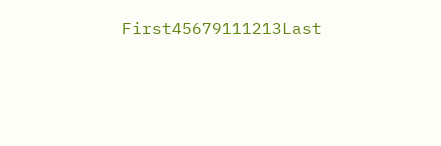First45679111213Last